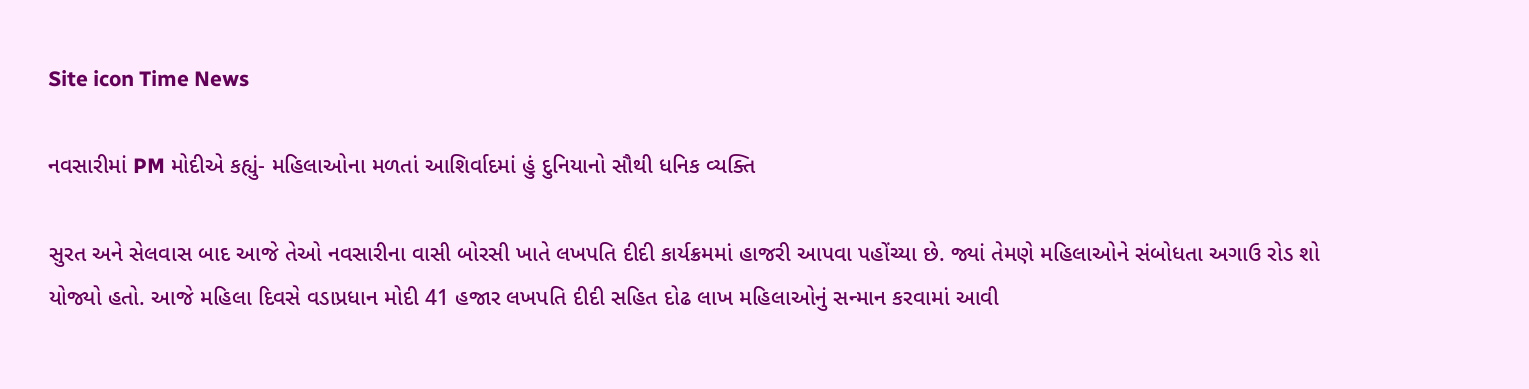Site icon Time News

નવસારીમાં PM મોદીએ કહ્યું- મહિલાઓના મળતાં આશિર્વાદમાં હું દુનિયાનો સૌથી ધનિક વ્યક્તિ

સુરત અને સેલવાસ બાદ આજે તેઓ નવસારીના વાસી બોરસી ખાતે લખપતિ દીદી કાર્યક્રમમાં હાજરી આપવા પહોંચ્યા છે. જ્યાં તેમણે મહિલાઓને સંબોધતા અગાઉ રોડ શો યોજ્યો હતો. આજે મહિલા દિવસે વડાપ્રધાન મોદી 41 હજાર લખપતિ દીદી સહિત દોઢ લાખ મહિલાઓનું સન્માન કરવામાં આવી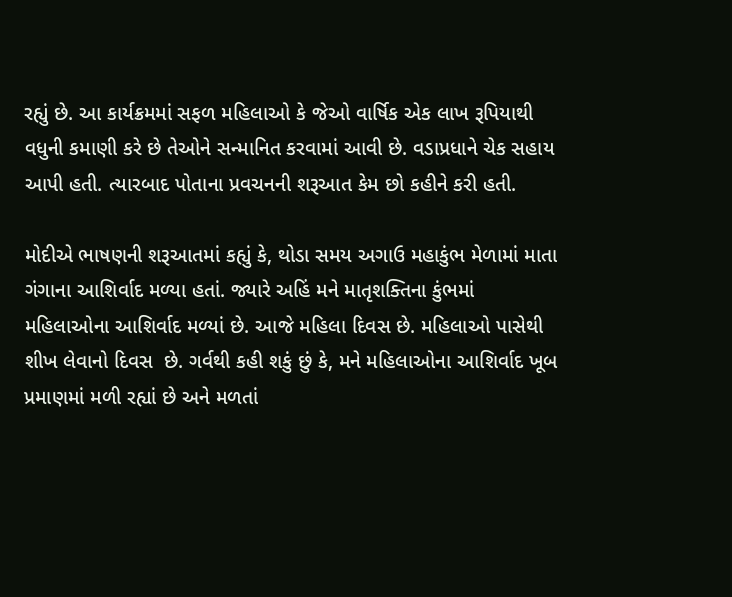રહ્યું છે. આ કાર્યક્રમમાં સફળ મહિલાઓ કે જેઓ વાર્ષિક એક લાખ રૂપિયાથી વધુની કમાણી કરે છે તેઓને સન્માનિત કરવામાં આવી છે. વડાપ્રધાને ચેક સહાય આપી હતી. ત્યારબાદ પોતાના પ્રવચનની શરૂઆત કેમ છો કહીને કરી હતી.

મોદીએ ભાષણની શરૂઆતમાં કહ્યું કે, થોડા સમય અગાઉ મહાકુંભ મેળામાં માતા ગંગાના આશિર્વાદ મળ્યા હતાં. જ્યારે અહિં મને માતૃશક્તિના કુંભમાં મહિલાઓના આશિર્વાદ મળ્યાં છે. આજે મહિલા દિવસ છે. મહિલાઓ પાસેથી શીખ લેવાનો દિવસ  છે. ગર્વથી કહી શકું છું કે, મને મહિલાઓના આશિર્વાદ ખૂબ પ્રમાણમાં મળી રહ્યાં છે અને મળતાં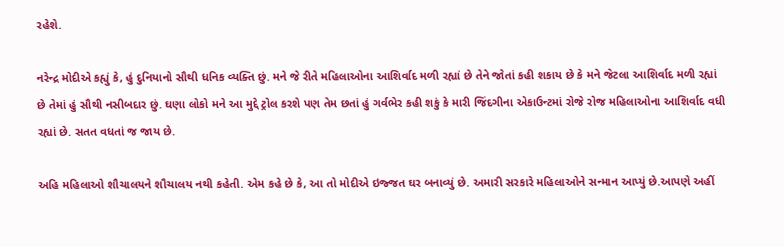રહેશે.

નરેન્દ્ર મોદીએ કહ્યું કે, હું દુનિયાનો સૌથી ધનિક વ્યક્તિ છું. મને જે રીતે મહિલાઓના આશિર્વાદ મળી રહ્યાં છે તેને જોતાં કહી શકાય છે કે મને જેટલા આશિર્વાદ મળી રહ્યાં છે તેમાં હું સૌથી નસીબદાર છું. ઘણા લોકો મને આ મુદ્દે ટ્રોલ કરશે પણ તેમ છતાં હું ગર્વભેર કહી શકું કે મારી જિંદગીના એકાઉન્ટમાં રોજે રોજ મહિલાઓના આશિર્વાદ વધી રહ્યાં છે. સતત વધતાં જ જાય છે.

અહિ મહિલાઓ શૌચાલયને શૌચાલય નથી કહેતી. એમ કહે છે કે, આ તો મોદીએ ઇજ્જત ઘર બનાવ્યું છે. અમારી સરકારે મહિલાઓને સન્માન આપ્યું છે.આપણે અહીં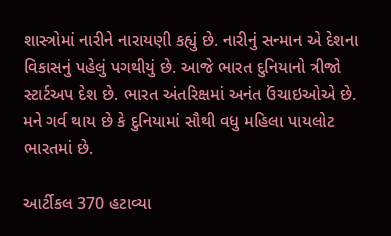શાસ્ત્રોમાં નારીને નારાયણી કહ્યું છે. નારીનું સન્માન એ દેશના વિકાસનું પહેલું પગથીયું છે. આજે ભારત દુનિયાનો ત્રીજો સ્ટાર્ટઅપ દેશ છે. ભારત અંતરિક્ષમાં અનંત ઉંચાઇઓએ છે. મને ગર્વ થાય છે કે દુનિયામાં સૌથી વધુ મહિલા પાયલોટ ભારતમાં છે.

આર્ટીકલ 370 હટાવ્યા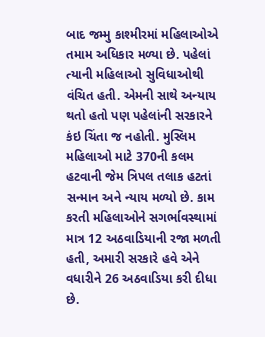બાદ જમ્મુ કાશ્મીરમાં મહિલાઓએ તમામ અધિકાર મળ્યા છે. પહેલાં ત્યાની મહિલાઓ સુવિધાઓથી વંચિત હતી. એમની સાથે અન્યાય થતો હતો પણ પહેલાંની સરકારને કંઇ ચિંતા જ નહોતી. મુસ્લિમ મહિલાઓ માટે 370ની કલમ હટવાની જેમ ત્રિપલ તલાક હટતાં સન્માન અને ન્યાય મળ્યો છે. કામ કરતી મહિલાઓને સગર્ભાવસ્થામાં માત્ર 12 અઠવાડિયાની રજા મળતી હતી, અમારી સરકારે હવે એને વધારીને 26 અઠવાડિયા કરી દીધા છે.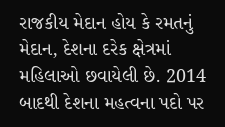રાજકીય મેદાન હોય કે રમતનું મેદાન, દેશના દરેક ક્ષેત્રમાં મહિલાઓ છવાયેલી છે. 2014 બાદથી દેશના મહત્વના પદો પર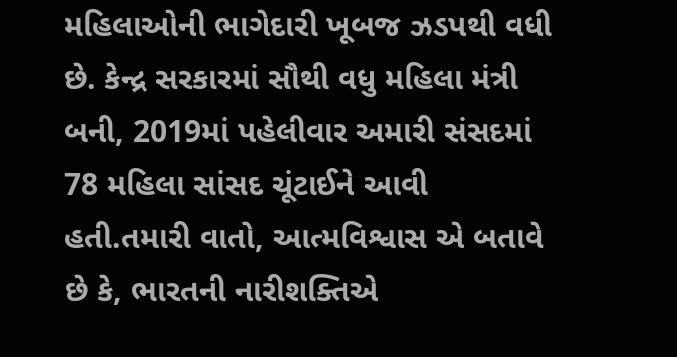મહિલાઓની ભાગેદારી ખૂબજ ઝડપથી વધી છે. કેન્દ્ર સરકારમાં સૌથી વધુ મહિલા મંત્રી બની, 2019માં પહેલીવાર અમારી સંસદમાં 78 મહિલા સાંસદ ચૂંટાઈને આવી હતી.તમારી વાતો, આત્મવિશ્વાસ એ બતાવે છે કે, ભારતની નારીશક્તિએ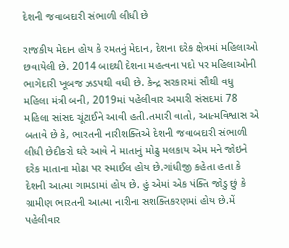દેશની જવાબદારી સંભાળી લીધી છે

રાજકીય મેદાન હોય કે રમતનું મેદાન, દેશના દરેક ક્ષેત્રમાં મહિલાઓ છવાયેલી છે. 2014 બાદથી દેશના મહત્વના પદો પર મહિલાઓની ભાગેદારી ખૂબજ ઝડપથી વધી છે. કેન્દ્ર સરકારમાં સૌથી વધુ મહિલા મંત્રી બની, 2019માં પહેલીવાર અમારી સંસદમાં 78 મહિલા સાંસદ ચૂંટાઈને આવી હતી.તમારી વાતો, આત્મવિશ્વાસ એ બતાવે છે કે, ભારતની નારીશક્તિએ દેશની જવાબદારી સંભાળી લીધી છેદીકરો ઘરે આવે ને માતાનું મોઢુ મલકાય એમ મને જોઇને દરેક માતાના મોઢા પર સ્માઈલ હોય છે.ગાંધીજી કહેતા હતા કે દેશની આત્મા ગામડામાં હોય છે. હું એમાં એક પંક્તિ જોડુ છું કે ગ્રામીણ ભારતની આત્મા નારીના સશક્તિકરણમાં હોય છે.મેં પહેલીવાર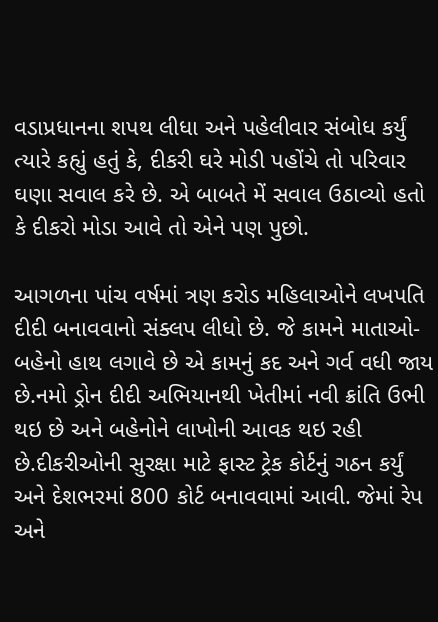વડાપ્રધાનના શપથ લીધા અને પહેલીવાર સંબોધ કર્યું ત્યારે કહ્યું હતું કે, દીકરી ઘરે મોડી પહોંચે તો પરિવાર ઘણા સવાલ કરે છે. એ બાબતે મેં સવાલ ઉઠાવ્યો હતો કે દીકરો મોડા આવે તો એને પણ પુછો.

આગળના પાંચ વર્ષમાં ત્રણ કરોડ મહિલાઓને લખપતિ દીદી બનાવવાનો સંક્લપ લીધો છે. જે કામને માતાઓ-બહેનો હાથ લગાવે છે એ કામનું કદ અને ગર્વ વધી જાય છે.નમો ડ્રોન દીદી અભિયાનથી ખેતીમાં નવી ક્રાંતિ ઉભી થઇ છે અને બહેનોને લાખોની આવક થઇ રહી છે.દીકરીઓની સુરક્ષા માટે ફાસ્ટ ટ્રેક કોર્ટનું ગઠન કર્યું અને દેશભરમાં 800 કોર્ટ બનાવવામાં આવી. જેમાં રેપ અને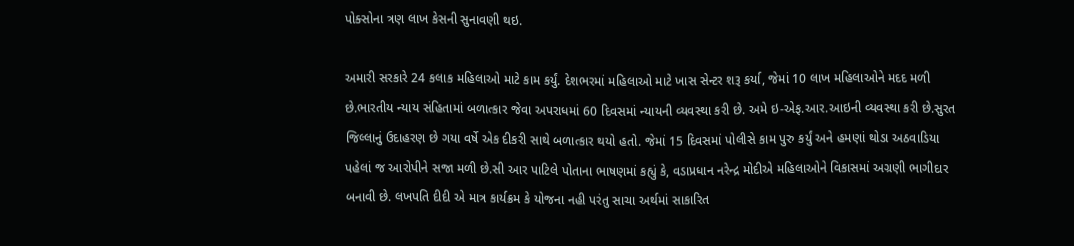પોક્સોના ત્રણ લાખ કેસની સુનાવણી થઇ.

અમારી સરકારે 24 કલાક મહિલાઓ માટે કામ કર્યું. દેશભરમાં મહિલાઓ માટે ખાસ સેન્ટર શરૂ કર્યા, જેમાં 10 લાખ મહિલાઓને મદદ મળી છે.ભારતીય ન્યાય સંહિતામાં બળાત્કાર જેવા અપરાધમાં 60 દિવસમાં ન્યાયની વ્યવસ્થા કરી છે. અમે ઇ-એફ.આર.આઇની વ્યવસ્થા કરી છે.સુરત જિલ્લાનું ઉદાહરણ છે ગયા વર્ષે એક દીકરી સાથે બળાત્કાર થયો હતો. જેમાં 15 દિવસમાં પોલીસે કામ પુરુ કર્યું અને હમણાં થોડા અઠવાડિયા પહેલાં જ આરોપીને સજા મળી છે.સી આર પાટિલે પોતાના ભાષણમાં કહ્યું કે, વડાપ્રધાન નરેન્દ્ર મોદીએ મહિલાઓને વિકાસમાં અગ્રણી ભાગીદાર બનાવી છે. લખપતિ દીદી એ માત્ર કાર્યક્રમ કે યોજના નહી પરંતુ સાચા અર્થમાં સાકારિત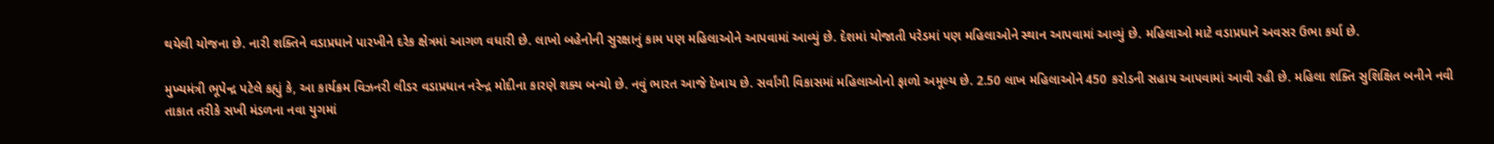થયેલી યોજના છે. નારી શક્તિને વડાપ્રધાને પારખીને દરેક ક્ષેત્રમાં આગળ વધારી છે. લાખો બહેનોની સુરક્ષાનું કામ પણ મહિલાઓને આપવામાં આવ્યું છે. દેશમાં યોજાતી પરેડમાં પણ મહિલાઓને સ્થાન આપવામાં આવ્યું છે. મહિલાઓ માટે વડાપ્રધાને અવસર ઉભા કર્યા છે.

મુખ્યમંત્રી ભૂપેન્દ્ર પટેલે કહ્યું કે, આ કાર્યક્રમ વિઝનરી લીડર વડાપ્રધાન નરેન્દ્ર મોદીના કારણે શક્ય બન્યો છે. નવું ભારત આજે દેખાય છે. સર્વાંગી વિકાસમાં મહિલાઓનો ફાળો અમૂલ્ય છે. 2.50 લાખ મહિલાઓને 450 કરોડની સહાય આપવામાં આવી રહી છે. મહિલા શક્તિ સુશિક્ષિત બનીને નવી તાકાત તરીકે સખી મંડળના નવા યુગમાં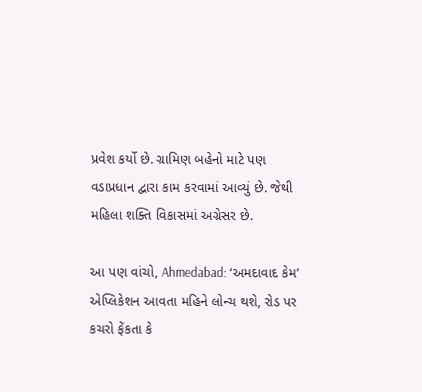પ્રવેશ કર્યો છે. ગ્રામિણ બહેનો માટે પણ વડાપ્રધાન દ્વારા કામ કરવામાં આવ્યું છે. જેથી મહિલા શક્તિ વિકાસમાં અગ્રેસર છે.

આ પણ વાંચો, Ahmedabad: ‘અમદાવાદ કેમ’ એપ્લિકેશન આવતા મહિને લોન્ચ થશે, રોડ પર કચરો ફેંકતા કે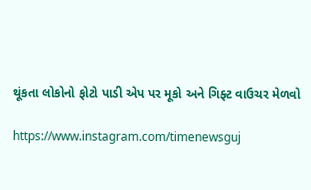થૂંકતા લોકોનો ફોટો પાડી એપ પર મૂકો અને ગિફ્ટ વાઉચર મેળવો

https://www.instagram.com/timenewsguj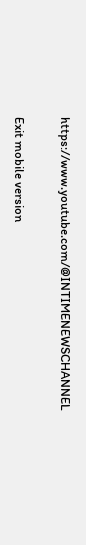https://www.youtube.com/@INTIMENEWSCHANNEL

Exit mobile version